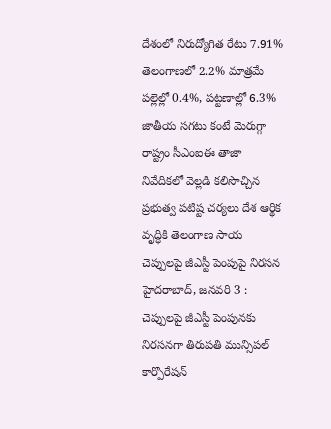దేశంలో నిరుద్యోగిత రేటు 7.91% తెలంగాణలో 2.2% మాత్రమే పల్లెల్లో 0.4%, పట్టణాల్లో 6.3% జాతీయ సగటు కంటే మెరుగ్గా రాష్ట్రం సీఎంఐఈ తాజా నివేదికలో వెల్లడి కలిసొచ్చిన ప్రభుత్వ పటిష్ట చర్యలు దేశ ఆర్థిక వృద్ధికి తెలంగాణ సాయ
చెప్పులపై జీఎస్టీ పెంపుపై నిరసన హైదరాబాద్, జనవరి 3 : చెప్పులపై జీఎస్టీ పెంపునకు నిరసనగా తిరుపతి మున్సిపల్ కార్పొరేషన్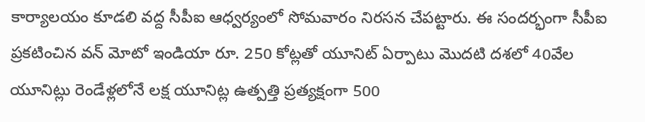కార్యాలయం కూడలి వద్ద సీపీఐ ఆధ్వర్యంలో సోమవారం నిరసన చేపట్టారు. ఈ సందర్భంగా సీపీఐ
ప్రకటించిన వన్ మోటో ఇండియా రూ. 250 కోట్లతో యూనిట్ ఏర్పాటు మొదటి దశలో 40వేల యూనిట్లు రెండేళ్లలోనే లక్ష యూనిట్ల ఉత్పత్తి ప్రత్యక్షంగా 500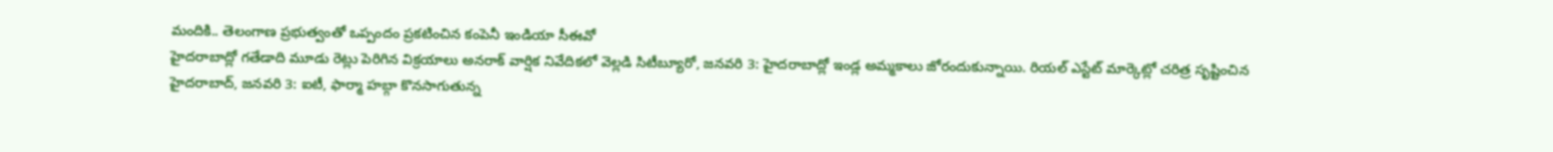మందికి.. తెలంగాణ ప్రభుత్వంతో ఒప్పందం ప్రకటించిన కంపెనీ ఇండియా సీఈవో
హైదరాబాద్లో గతేడాది మూడు రెట్లు పెరిగిన విక్రయాలు అనరాక్ వార్షిక నివేదికలో వెల్లడి సిటీబ్యూరో, జనవరి 3: హైదరాబాద్లో ఇండ్ల అమ్మకాలు జోరందుకున్నాయి. రియల్ ఎస్టేట్ మార్కెట్లో చరిత్ర సృష్టించిన
హైదరాబాద్, జనవరి 3: ఐటీ, ఫార్మా హబ్గా కొనసాగుతున్న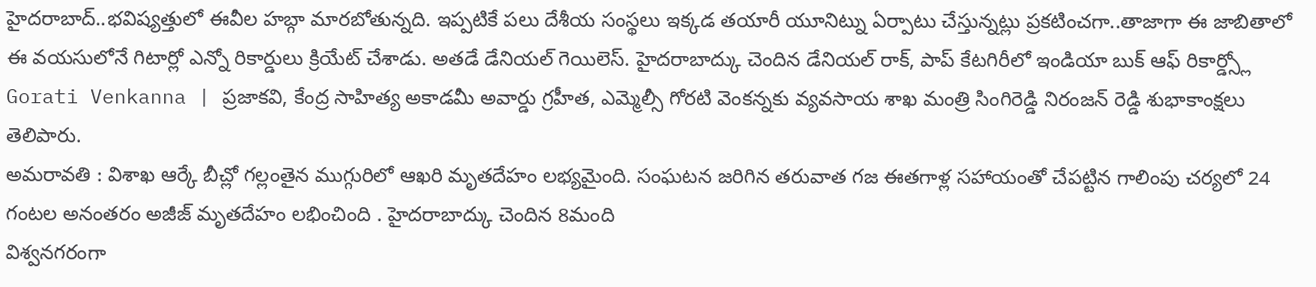హైదరాబాద్..భవిష్యత్తులో ఈవీల హబ్గా మారబోతున్నది. ఇప్పటికే పలు దేశీయ సంస్థలు ఇక్కడ తయారీ యూనిట్ను ఏర్పాటు చేస్తున్నట్లు ప్రకటించగా..తాజాగా ఈ జాబితాలో
ఈ వయసులోనే గిటార్లో ఎన్నో రికార్డులు క్రియేట్ చేశాడు. అతడే డేనియల్ గెయిలెస్. హైదరాబాద్కు చెందిన డేనియల్ రాక్, పాప్ కేటగిరీలో ఇండియా బుక్ ఆఫ్ రికార్డ్స్లో
Gorati Venkanna | ప్రజాకవి, కేంద్ర సాహిత్య అకాడమీ అవార్డు గ్రహీత, ఎమ్మెల్సీ గోరటి వెంకన్నకు వ్యవసాయ శాఖ మంత్రి సింగిరెడ్డి నిరంజన్ రెడ్డి శుభాకాంక్షలు తెలిపారు.
అమరావతి : విశాఖ ఆర్కే బీచ్లో గల్లంతైన ముగ్గురిలో ఆఖరి మృతదేహం లభ్యమైంది. సంఘటన జరిగిన తరువాత గజ ఈతగాళ్ల సహాయంతో చేపట్టిన గాలింపు చర్యలో 24 గంటల అనంతరం అజీజ్ మృతదేహం లభించింది . హైదరాబాద్కు చెందిన 8మంది
విశ్వనగరంగా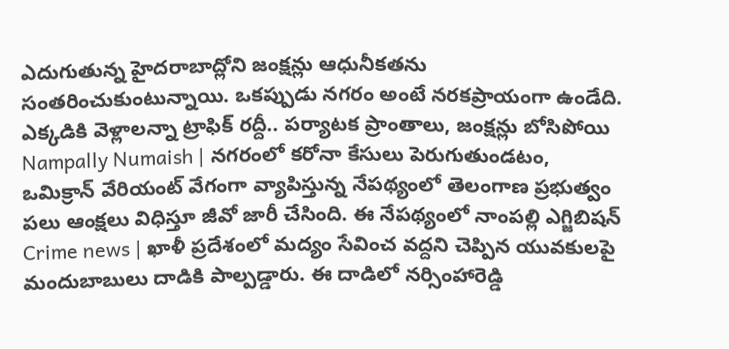ఎదుగుతున్న హైదరాబాద్లోని జంక్షన్లు ఆధునీకతను సంతరించుకుంటున్నాయి. ఒకప్పుడు నగరం అంటే నరకప్రాయంగా ఉండేది. ఎక్కడికి వెళ్లాలన్నా ట్రాఫిక్ రద్దీ.. పర్యాటక ప్రాంతాలు, జంక్షన్లు బోసిపోయి
Nampally Numaish | నగరంలో కరోనా కేసులు పెరుగుతుండటం, ఒమిక్రాన్ వేరియంట్ వేగంగా వ్యాపిస్తున్న నేపథ్యంలో తెలంగాణ ప్రభుత్వం పలు ఆంక్షలు విధిస్తూ జీవో జారీ చేసింది. ఈ నేపథ్యంలో నాంపల్లి ఎగ్జిబిషన్
Crime news | ఖాళీ ప్రదేశంలో మద్యం సేవించ వద్దని చెప్పిన యువకులపై మందుబాబులు దాడికి పాల్పడ్డారు. ఈ దాడిలో నర్సింహారెడ్డి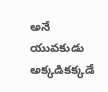అనే యువకుడు అక్కడికక్కడే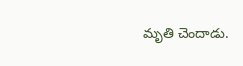మృతి చెందాడు.